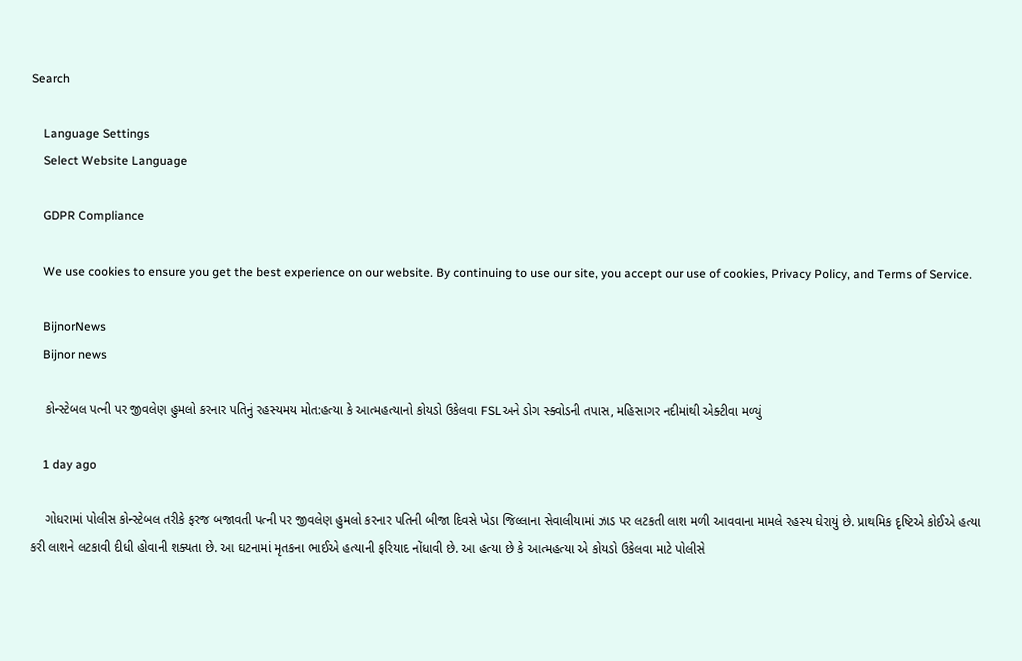Search

    Language Settings
    Select Website Language

    GDPR Compliance

    We use cookies to ensure you get the best experience on our website. By continuing to use our site, you accept our use of cookies, Privacy Policy, and Terms of Service.

    BijnorNews
    Bijnor news

    કોન્સ્ટેબલ પત્ની પર જીવલેણ હુમલો કરનાર પતિનું રહસ્યમય મોત:હત્યા કે આત્મહત્યાનો કોયડો ઉકેલવા FSLઅને ડોગ સ્ક્વોડની તપાસ, મહિસાગર નદીમાંથી એક્ટીવા મળ્યું

    1 day ago

    ગોધરામાં પોલીસ કોન્સ્ટેબલ તરીકે ફરજ બજાવતી પત્ની પર જીવલેણ હુમલો કરનાર પતિની બીજા દિવસે ખેડા જિલ્લાના સેવાલીયામાં ઝાડ પર લટકતી લાશ મળી આવવાના મામલે રહસ્ય ઘેરાયું છે. પ્રાથમિક દૃષ્ટિએ કોઈએ હત્યા કરી લાશને લટકાવી દીધી હોવાની શક્યતા છે. આ ઘટનામાં મૃતકના ભાઈએ હત્યાની ફરિયાદ નોંધાવી છે. આ હત્યા છે કે આત્મહત્યા એ કોયડો ઉકેલવા માટે પોલીસે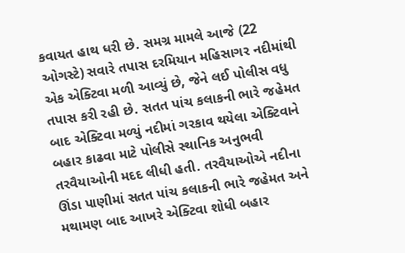કવાયત હાથ ધરી છે. સમગ્ર મામલે આજે (22 ઓગસ્ટે) સવારે તપાસ દરમિયાન મહિસાગર નદીમાંથી એક એક્ટિવા મળી આવ્યું છે, જેને લઈ પોલીસ વધુ તપાસ કરી રહી છે. સતત પાંચ કલાકની ભારે જહેમત બાદ એક્ટિવા મળ્યું નદીમાં ગરકાવ થયેલા એક્ટિવાને બહાર કાઢવા માટે પોલીસે સ્થાનિક અનુભવી તરવૈયાઓની મદદ લીધી હતી. તરવૈયાઓએ નદીના ઊંડા પાણીમાં સતત પાંચ કલાકની ભારે જહેમત અને મથામણ બાદ આખરે એક્ટિવા શોધી બહાર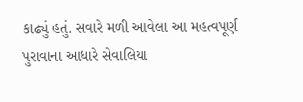કાઢ્યું હતું. સવારે મળી આવેલા આ મહત્વપૂર્ણ પુરાવાના આધારે સેવાલિયા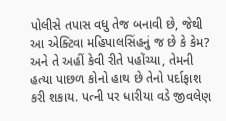પોલીસે તપાસ વધુ તેજ બનાવી છે, જેથી આ એક્ટિવા મહિપાલસિંહનું જ છે કે કેમ? અને તે અહીં કેવી રીતે પહોંચ્યા, તેમની હત્યા પાછળ કોનો હાથ છે તેનો પર્દાફાશ કરી શકાય. પત્ની પર ધારીયા વડે જીવલેણ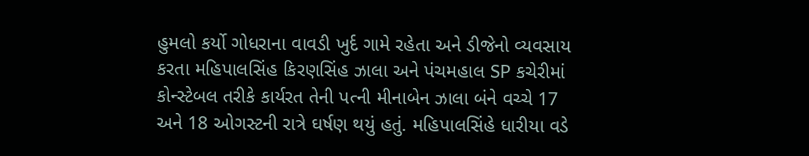હુમલો કર્યો ગોધરાના વાવડી ખુર્દ ગામે રહેતા અને ડીજેનો વ્યવસાય કરતા મહિપાલસિંહ કિરણસિંહ ઝાલા અને પંચમહાલ SP કચેરીમાં કોન્સ્ટેબલ તરીકે કાર્યરત તેની પત્ની મીનાબેન ઝાલા બંને વચ્ચે 17 અને 18 ઓગસ્ટની રાત્રે ઘર્ષણ થયું હતું. મહિપાલસિંહે ધારીયા વડે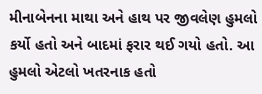મીનાબેનના માથા અને હાથ પર જીવલેણ હુમલો કર્યો હતો અને બાદમાં ફરાર થઈ ગયો હતો. આ હુમલો એટલો ખતરનાક હતો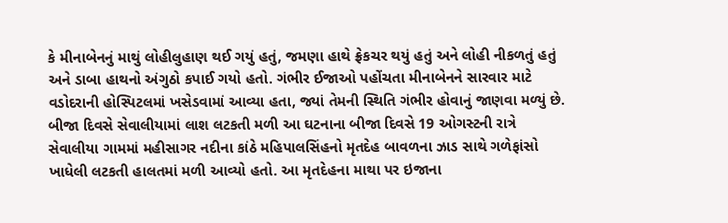કે મીનાબેનનું માથું લોહીલુહાણ થઈ ગયું હતું, જમણા હાથે ફ્રેકચર થયું હતું અને લોહી નીકળતું હતું અને ડાબા હાથનો અંગુઠો કપાઈ ગયો હતો. ગંભીર ઈજાઓ પહોંચતા મીનાબેનને સારવાર માટે વડોદરાની હોસ્પિટલમાં ખસેડવામાં આવ્યા હતા, જ્યાં તેમની સ્થિતિ ગંભીર હોવાનું જાણવા મળ્યું છે. બીજા દિવસે સેવાલીયામાં લાશ લટકતી મળી આ ઘટનાના બીજા દિવસે 19 ઓગસ્ટની રાત્રે સેવાલીયા ગામમાં મહીસાગર નદીના કાંઠે મહિપાલસિંહનો મૃતદેહ બાવળના ઝાડ સાથે ગળેફાંસો ખાધેલી લટકતી હાલતમાં મળી આવ્યો હતો. આ મૃતદેહના માથા પર ઇજાના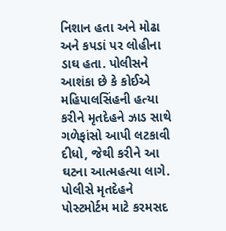નિશાન હતા અને મોઢા અને કપડાં પર લોહીના ડાઘ હતા. પોલીસને આશંકા છે કે કોઈએ મહિપાલસિંહની હત્યા કરીને મૃતદેહને ઝાડ સાથે ગળેફાંસો આપી લટકાવી દીધો, જેથી કરીને આ ઘટના આત્મહત્યા લાગે. પોલીસે મૃતદેહને પોસ્ટમોર્ટમ માટે કરમસદ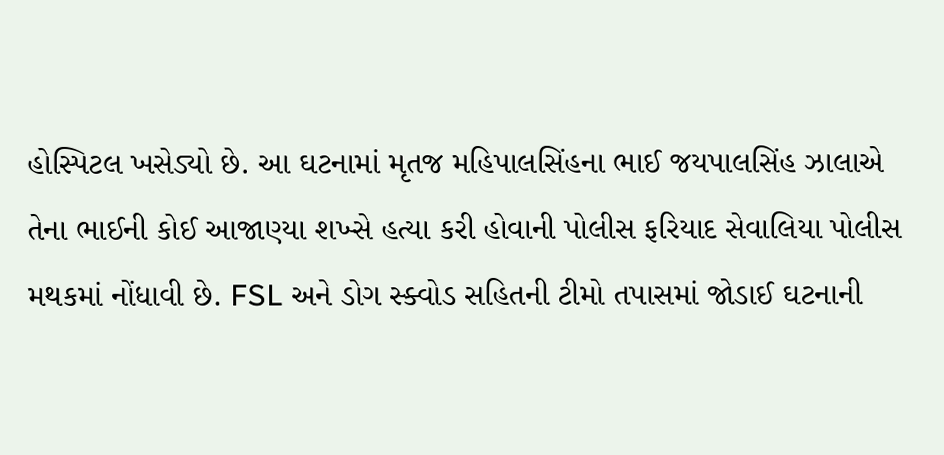હોસ્પિટલ ખસેડ્યો છે. આ ઘટનામાં મૃતજ મહિપાલસિંહના ભાઈ જયપાલસિંહ ઝાલાએ તેના ભાઈની કોઈ આજાણ્યા શખ્સે હત્યા કરી હોવાની પોલીસ ફરિયાદ સેવાલિયા પોલીસ મથકમાં નોંધાવી છે. FSL અને ડોગ સ્ક્વોડ સહિતની ટીમો તપાસમાં જોડાઈ ઘટનાની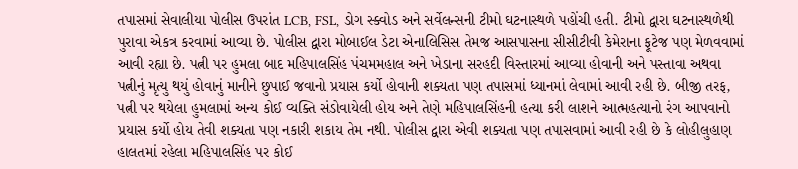તપાસમાં સેવાલીયા પોલીસ ઉપરાંત LCB, FSL, ડોગ સ્ક્વોડ અને સર્વેલન્સની ટીમો ઘટનાસ્થળે પહોંચી હતી. ટીમો દ્વારા ઘટનાસ્થળેથી પુરાવા એકત્ર કરવામાં આવ્યા છે. પોલીસ દ્વારા મોબાઈલ ડેટા એનાલિસિસ તેમજ આસપાસના સીસીટીવી કેમેરાના ફૂટેજ પણ મેળવવામાં આવી રહ્યા છે. પત્ની પર હુમલા બાદ મહિપાલસિંહ પંચમમહાલ અને ખેડાના સરહદી વિસ્તારમાં આવ્યા હોવાની અને પસ્તાવા અથવા પત્નીનું મૃત્યુ થયું હોવાનું માનીને છુપાઈ જવાનો પ્રયાસ કર્યો હોવાની શક્યતા પણ તપાસમાં ધ્યાનમાં લેવામાં આવી રહી છે. બીજી તરફ, પત્ની પર થયેલા હુમલામાં અન્ય કોઈ વ્યક્તિ સંડોવાયેલી હોય અને તેણે મહિપાલસિંહની હત્યા કરી લાશને આત્મહત્યાનો રંગ આપવાનો પ્રયાસ કર્યો હોય તેવી શક્યતા પણ નકારી શકાય તેમ નથી. પોલીસ દ્વારા એવી શક્યતા પણ તપાસવામાં આવી રહી છે કે લોહીલુહાણ હાલતમાં રહેલા મહિપાલસિંહ પર કોઈ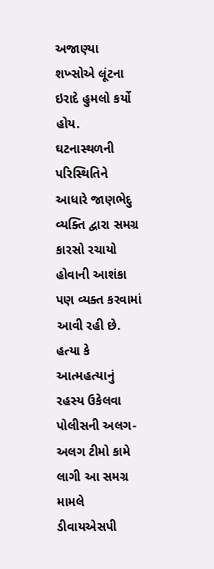અજાણ્યા શખ્સોએ લૂંટના ઇરાદે હુમલો કર્યો હોય. ઘટનાસ્થળની પરિસ્થિતિને આધારે જાણભેદુ વ્યક્તિ દ્વારા સમગ્ર કારસો રચાયો હોવાની આશંકા પણ વ્યક્ત કરવામાં આવી રહી છે. હત્યા કે આત્મહત્યાનું રહસ્ય ઉકેલવા પોલીસની અલગ-અલગ ટીમો કામે લાગી આ સમગ્ર મામલે ડીવાયએસપી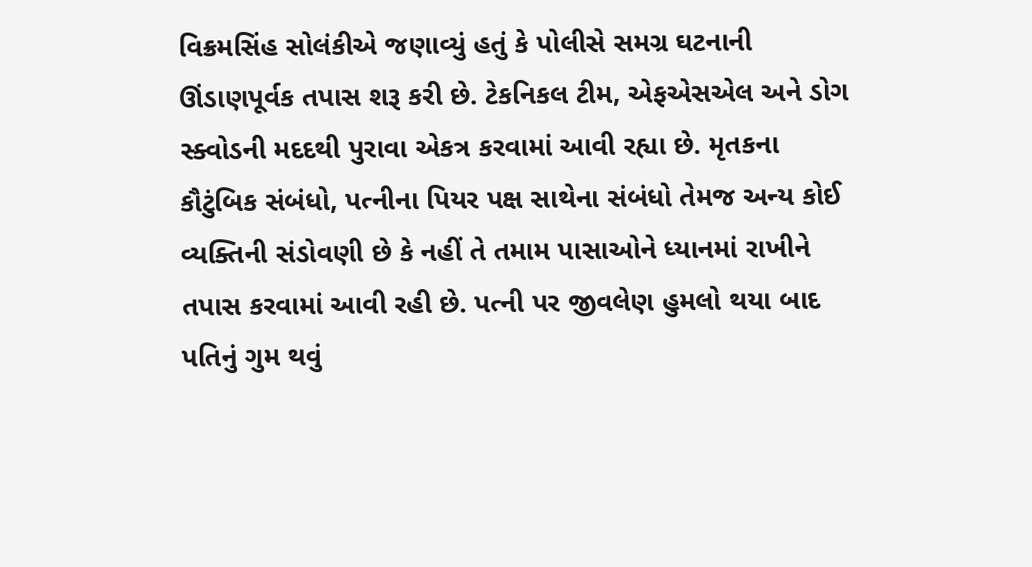વિક્રમસિંહ સોલંકીએ જણાવ્યું હતું કે પોલીસે સમગ્ર ઘટનાની ઊંડાણપૂર્વક તપાસ શરૂ કરી છે. ટેકનિકલ ટીમ, એફએસએલ અને ડોગ સ્ક્વોડની મદદથી પુરાવા એકત્ર કરવામાં આવી રહ્યા છે. મૃતકના કૌટુંબિક સંબંધો, પત્નીના પિયર પક્ષ સાથેના સંબંધો તેમજ અન્ય કોઈ વ્યક્તિની સંડોવણી છે કે નહીં તે તમામ પાસાઓને ધ્યાનમાં રાખીને તપાસ કરવામાં આવી રહી છે. પત્ની પર જીવલેણ હુમલો થયા બાદ પતિનું ગુમ થવું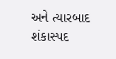અને ત્યારબાદ શંકાસ્પદ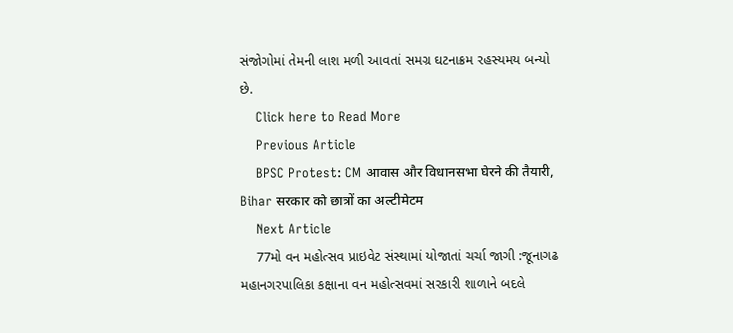સંજોગોમાં તેમની લાશ મળી આવતાં સમગ્ર ઘટનાક્રમ રહસ્યમય બન્યો છે.
    Click here to Read More
    Previous Article
    BPSC Protest: CM आवास और विधानसभा घेरने की तैयारी, Bihar सरकार को छात्रों का अल्टीमेटम
    Next Article
    77મો વન મહોત્સવ પ્રાઇવેટ સંસ્થામાં યોજાતાં ચર્ચા જાગી :જૂનાગઢ મહાનગરપાલિકા કક્ષાના વન મહોત્સવમાં સરકારી શાળાને બદલે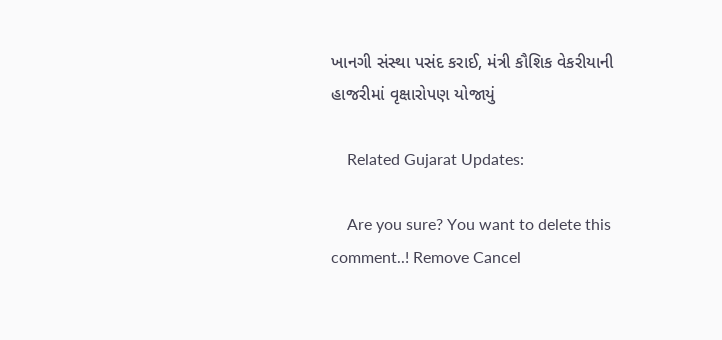ખાનગી સંસ્થા પસંદ કરાઈ, મંત્રી કૌશિક વેકરીયાની હાજરીમાં વૃક્ષારોપણ યોજાયું

    Related Gujarat Updates:

    Are you sure? You want to delete this comment..! Remove Cancel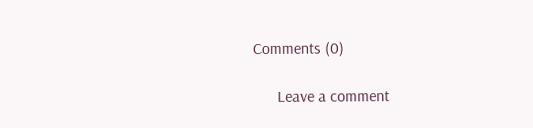Comments (0)

      Leave a comment